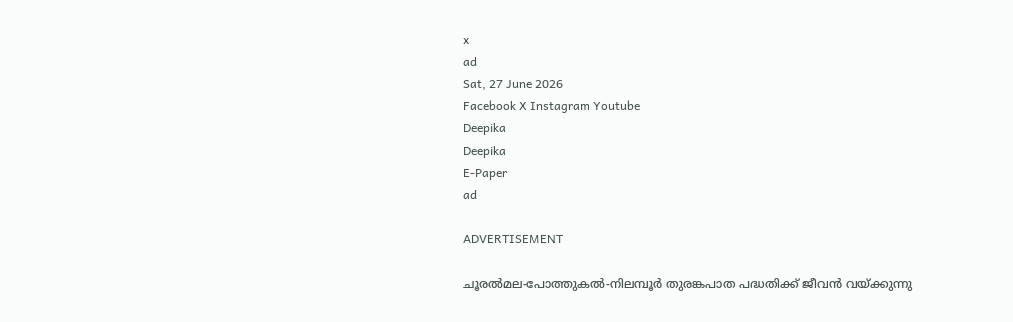x
ad
Sat, 27 June 2026
Facebook X Instagram Youtube
Deepika
Deepika
E-Paper
ad

ADVERTISEMENT

ചൂരല്‍മല-പോത്തുകല്‍-നിലമ്പൂര്‍ തുരങ്കപാത പദ്ധതിക്ക് ജീവന്‍ വയ്ക്കുന്നു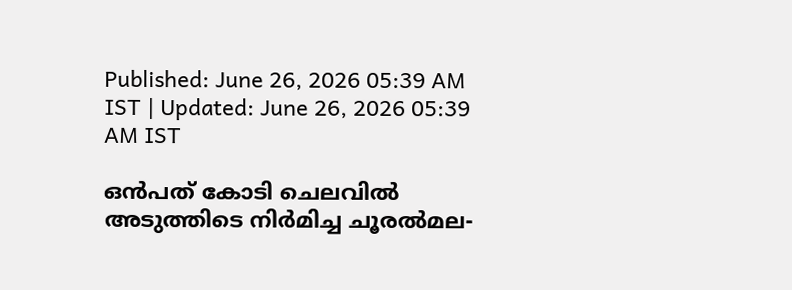Published: June 26, 2026 05:39 AM IST | Updated: June 26, 2026 05:39 AM IST

ഒൻപത് കോടി ചെലവിൽ അടുത്തിടെ നിർമിച്ച ചൂരൽമല-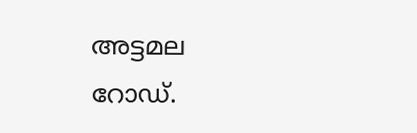അട്ടമല റോഡ്.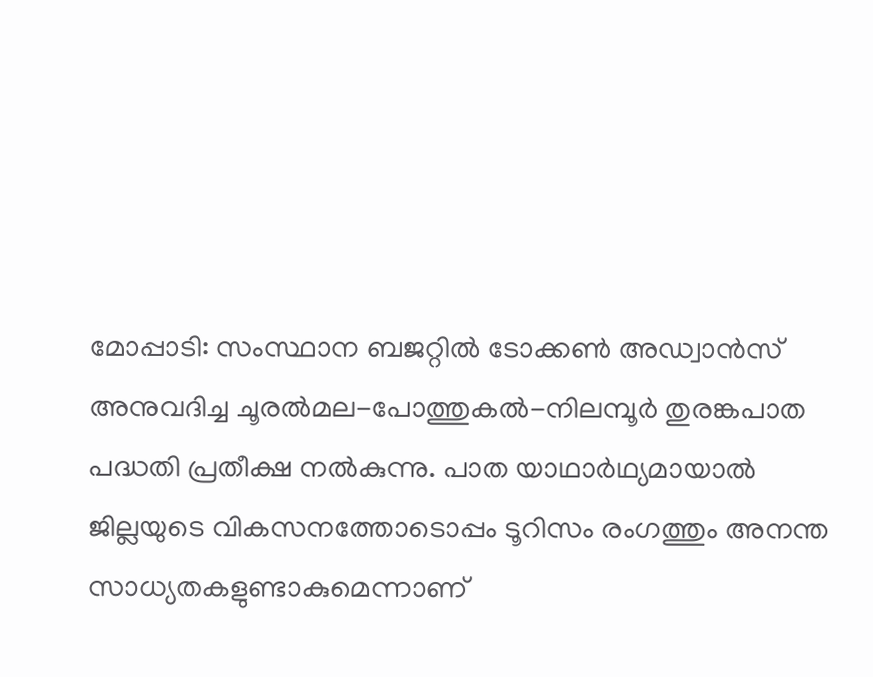മോപ്പാടി: സംസ്ഥാന ബജറ്റില്‍ ടോക്കണ്‍ അഡ്വാന്‍സ് അനുവദിച്ച ചൂരല്‍മല-പോത്തുകല്‍-നിലമ്പൂര്‍ തുരങ്കപാത പദ്ധതി പ്രതീക്ഷ നല്‍കുന്നു. പാത യാഥാര്‍ഥ്യമായാല്‍ ജില്ലയുടെ വികസനത്തോടൊപ്പം ടൂറിസം രംഗത്തും അനന്ത സാധ്യതകളുണ്ടാകുമെന്നാണ്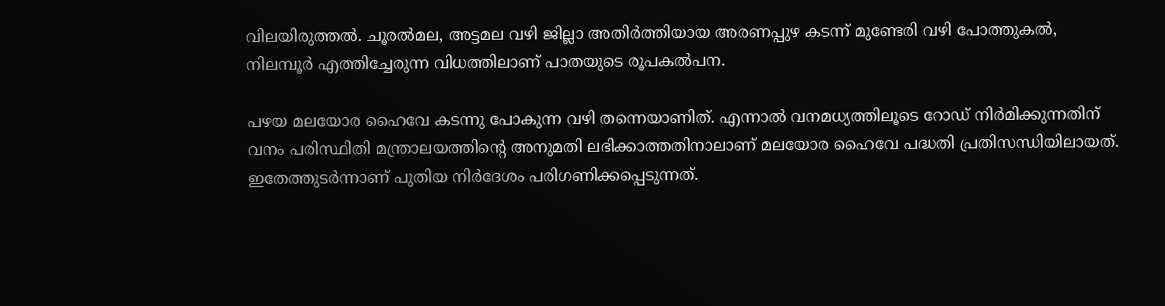വിലയിരുത്തല്‍. ചൂരല്‍മല, അട്ടമല വഴി ജില്ലാ അതിര്‍ത്തിയായ അരണപ്പുഴ കടന്ന് മുണ്ടേരി വഴി പോത്തുകല്‍, നിലമ്പൂര്‍ എത്തിച്ചേരുന്ന വിധത്തിലാണ് പാതയുടെ രൂപകല്‍പന.

പഴയ മലയോര ഹൈവേ കടന്നു പോകുന്ന വഴി തന്നെയാണിത്. എന്നാല്‍ വനമധ്യത്തിലൂടെ റോഡ് നിര്‍മിക്കുന്നതിന് വനം പരിസ്ഥിതി മന്ത്രാലയത്തിന്‍റെ അനുമതി ലഭിക്കാത്തതിനാലാണ് മലയോര ഹൈവേ പദ്ധതി പ്രതിസന്ധിയിലായത്. ഇതേത്തുടര്‍ന്നാണ് പുതിയ നിര്‍ദേശം പരിഗണിക്കപ്പെടുന്നത്.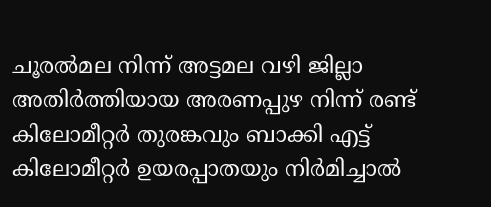ചൂരല്‍മല നിന്ന് അട്ടമല വഴി ജില്ലാ അതിര്‍ത്തിയായ അരണപ്പുഴ നിന്ന് രണ്ട് കിലോമീറ്റര്‍ തുരങ്കവും ബാക്കി എട്ട് കിലോമീറ്റര്‍ ഉയരപ്പാതയും നിര്‍മിച്ചാല്‍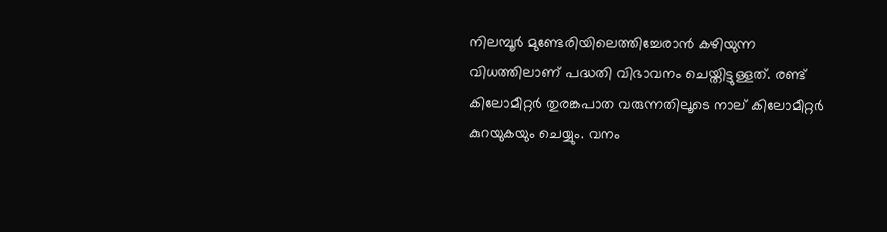നിലമ്പൂര്‍ മുണ്ടേരിയിലെത്തിച്ചേരാന്‍ കഴിയുന്ന വിധത്തിലാണ് പദ്ധതി വിഭാവനം ചെയ്തിട്ടുള്ളത്. രണ്ട് കിലോമീറ്റര്‍ തുരങ്കപാത വരുന്നതിലൂടെ നാല് കിലോമീറ്റര്‍ കുറയുകയും ചെയ്യും. വനം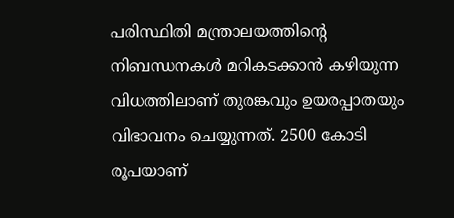പരിസ്ഥിതി മന്ത്രാലയത്തിന്‍റെ നിബന്ധനകള്‍ മറികടക്കാന്‍ കഴിയുന്ന വിധത്തിലാണ് തുരങ്കവും ഉയരപ്പാതയും വിഭാവനം ചെയ്യുന്നത്. 2500 കോടി രൂപയാണ്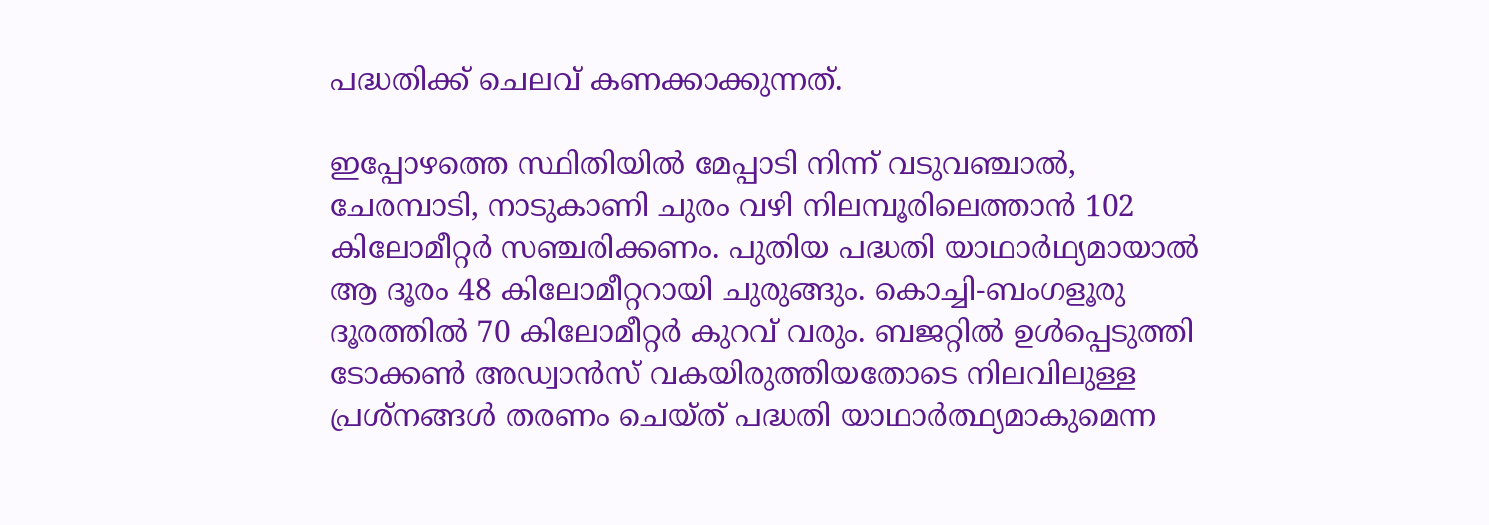പദ്ധതിക്ക് ചെലവ് കണക്കാക്കുന്നത്.

ഇപ്പോഴത്തെ സ്ഥിതിയില്‍ മേപ്പാടി നിന്ന് വടുവഞ്ചാല്‍, ചേരമ്പാടി, നാടുകാണി ചുരം വഴി നിലമ്പൂരിലെത്താന്‍ 102 കിലോമീറ്റര്‍ സഞ്ചരിക്കണം. പുതിയ പദ്ധതി യാഥാര്‍ഥ്യമായാല്‍ ആ ദൂരം 48 കിലോമീറ്ററായി ചുരുങ്ങും. കൊച്ചി-ബംഗളൂരു ദൂരത്തില്‍ 70 കിലോമീറ്റര്‍ കുറവ് വരും. ബജറ്റില്‍ ഉള്‍പ്പെടുത്തി ടോക്കണ്‍ അഡ്വാന്‍സ് വകയിരുത്തിയതോടെ നിലവിലുള്ള പ്രശ്‌നങ്ങള്‍ തരണം ചെയ്ത് പദ്ധതി യാഥാര്‍ത്ഥ്യമാകുമെന്ന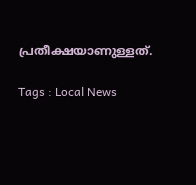പ്രതീക്ഷയാണുള്ളത്.

Tags : Local News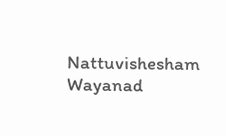Nattuvishesham Wayanad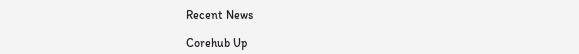Recent News

Corehub Up